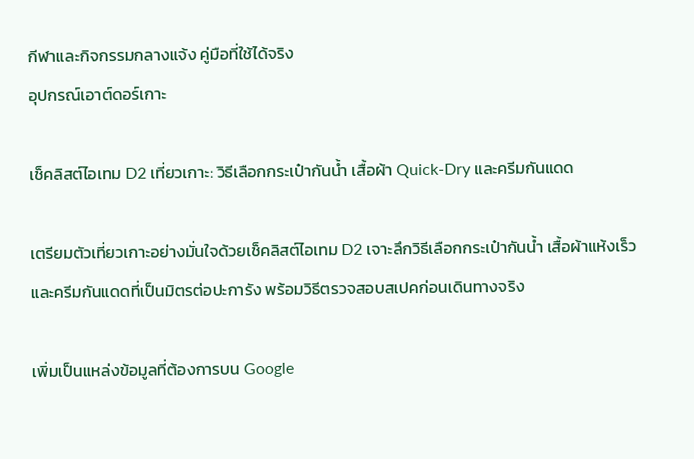กีฬาและกิจกรรมกลางแจ้ง คู่มือที่ใช้ได้จริง
อุปกรณ์เอาต์ดอร์เกาะ

เช็คลิสต์ไอเทม D2 เที่ยวเกาะ: วิธีเลือกกระเป๋ากันน้ำ เสื้อผ้า Quick-Dry และครีมกันแดด

เตรียมตัวเที่ยวเกาะอย่างมั่นใจด้วยเช็คลิสต์ไอเทม D2 เจาะลึกวิธีเลือกกระเป๋ากันน้ำ เสื้อผ้าแห้งเร็ว และครีมกันแดดที่เป็นมิตรต่อปะการัง พร้อมวิธีตรวจสอบสเปคก่อนเดินทางจริง

เพิ่มเป็นแหล่งข้อมูลที่ต้องการบน Google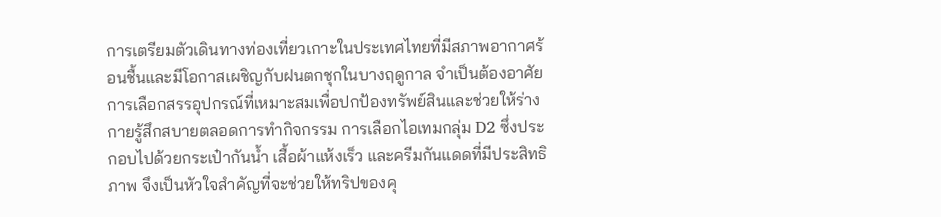การเตรียมตัวเดินทางท่องเที่ยวเกาะในประเทศไทยที่มีสภาพอากาศร้อนชื้นและมีโอกาสเผชิญกับฝนตกชุกในบางฤดูกาล จำเป็นต้องอาศัยการเลือกสรรอุปกรณ์ที่เหมาะสมเพื่อปกป้องทรัพย์สินและช่วยให้ร่างกายรู้สึกสบายตลอดการทำกิจกรรม การเลือกไอเทมกลุ่ม D2 ซึ่งประกอบไปด้วยกระเป๋ากันน้ำ เสื้อผ้าแห้งเร็ว และครีมกันแดดที่มีประสิทธิภาพ จึงเป็นหัวใจสำคัญที่จะช่วยให้ทริปของคุ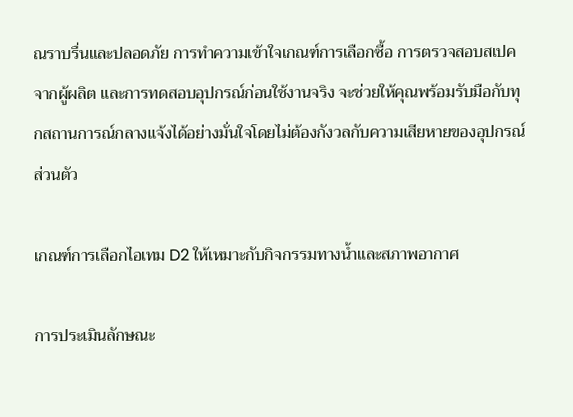ณราบรื่นและปลอดภัย การทำความเข้าใจเกณฑ์การเลือกซื้อ การตรวจสอบสเปคจากผู้ผลิต และการทดสอบอุปกรณ์ก่อนใช้งานจริง จะช่วยให้คุณพร้อมรับมือกับทุกสถานการณ์กลางแจ้งได้อย่างมั่นใจโดยไม่ต้องกังวลกับความเสียหายของอุปกรณ์ส่วนตัว

เกณฑ์การเลือกไอเทม D2 ให้เหมาะกับกิจกรรมทางน้ำและสภาพอากาศ

การประเมินลักษณะ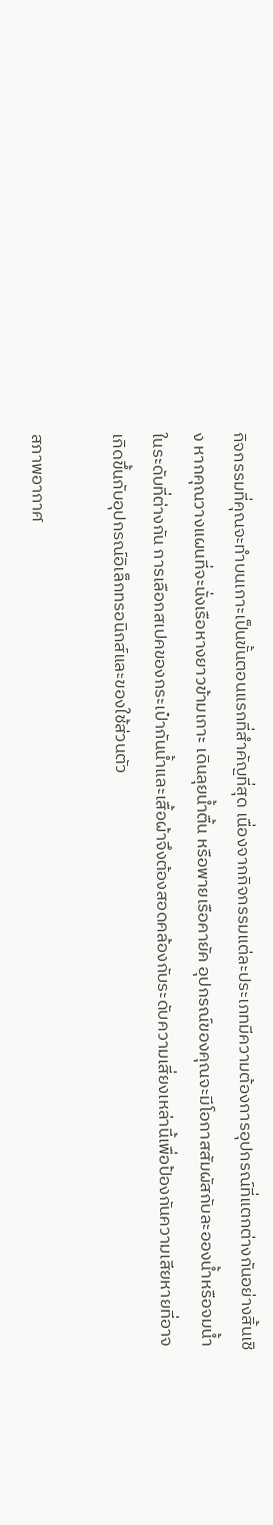กิจกรรมที่คุณจะทำบนเกาะเป็นขั้นตอนแรกที่สำคัญที่สุด เนื่องจากกิจกรรมแต่ละประเภทมีความต้องการอุปกรณ์ที่แตกต่างกันอย่างสิ้นเชิง หากคุณวางแผนที่จะนั่งเรือหางยาวข้ามเกาะ เดินลุยน้ำตื้น หรือพายเรือคายัค อุปกรณ์ของคุณจะมีโอกาสสัมผัสกับละอองน้ำหรือจมน้ำในระดับที่ต่างกัน การเลือกสเปคของกระเป๋ากันน้ำและเสื้อผ้าจึงต้องสอดคล้องกับระดับความเสี่ยงเหล่านี้เพื่อป้องกันความเสียหายที่อาจเกิดขึ้นกับอุปกรณ์อิเล็กทรอนิกส์และของใช้ส่วนตัว

สภาพอากาศ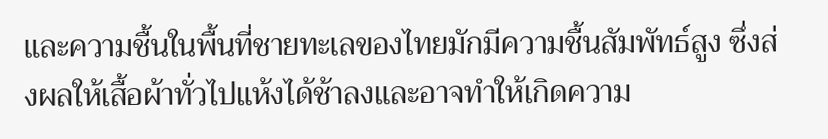และความชื้นในพื้นที่ชายทะเลของไทยมักมีความชื้นสัมพัทธ์สูง ซึ่งส่งผลให้เสื้อผ้าทั่วไปแห้งได้ช้าลงและอาจทำให้เกิดความ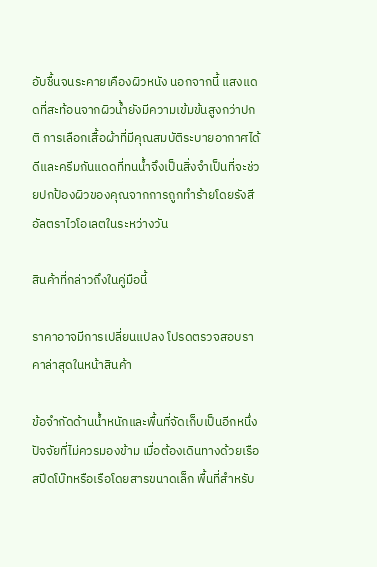อับชื้นจนระคายเคืองผิวหนัง นอกจากนี้ แสงแดดที่สะท้อนจากผิวน้ำยังมีความเข้มข้นสูงกว่าปกติ การเลือกเสื้อผ้าที่มีคุณสมบัติระบายอากาศได้ดีและครีมกันแดดที่ทนน้ำจึงเป็นสิ่งจำเป็นที่จะช่วยปกป้องผิวของคุณจากการถูกทำร้ายโดยรังสีอัลตราไวโอเลตในระหว่างวัน

สินค้าที่กล่าวถึงในคู่มือนี้

ราคาอาจมีการเปลี่ยนแปลง โปรดตรวจสอบราคาล่าสุดในหน้าสินค้า

ข้อจำกัดด้านน้ำหนักและพื้นที่จัดเก็บเป็นอีกหนึ่งปัจจัยที่ไม่ควรมองข้าม เมื่อต้องเดินทางด้วยเรือสปีดโบ๊ทหรือเรือโดยสารขนาดเล็ก พื้นที่สำหรับ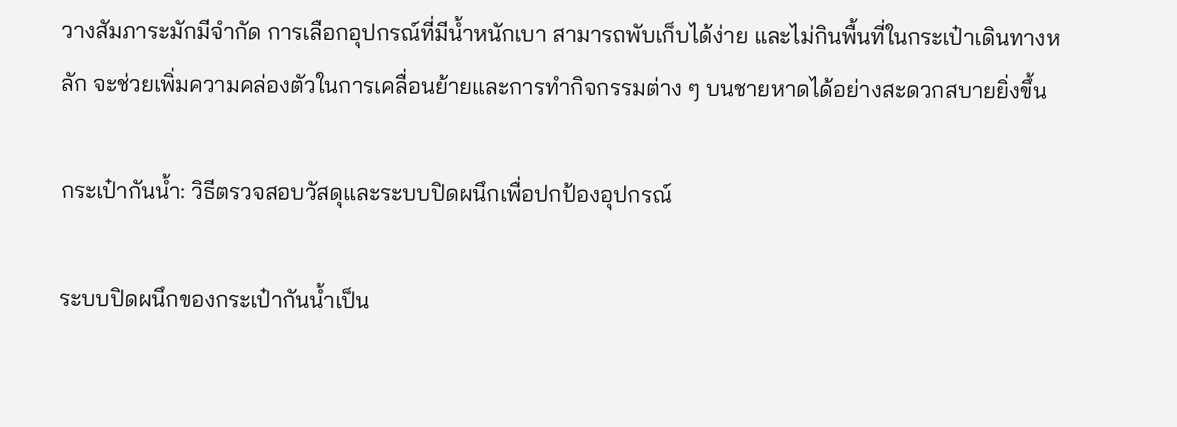วางสัมภาระมักมีจำกัด การเลือกอุปกรณ์ที่มีน้ำหนักเบา สามารถพับเก็บได้ง่าย และไม่กินพื้นที่ในกระเป๋าเดินทางหลัก จะช่วยเพิ่มความคล่องตัวในการเคลื่อนย้ายและการทำกิจกรรมต่าง ๆ บนชายหาดได้อย่างสะดวกสบายยิ่งขึ้น

กระเป๋ากันน้ำ: วิธีตรวจสอบวัสดุและระบบปิดผนึกเพื่อปกป้องอุปกรณ์

ระบบปิดผนึกของกระเป๋ากันน้ำเป็น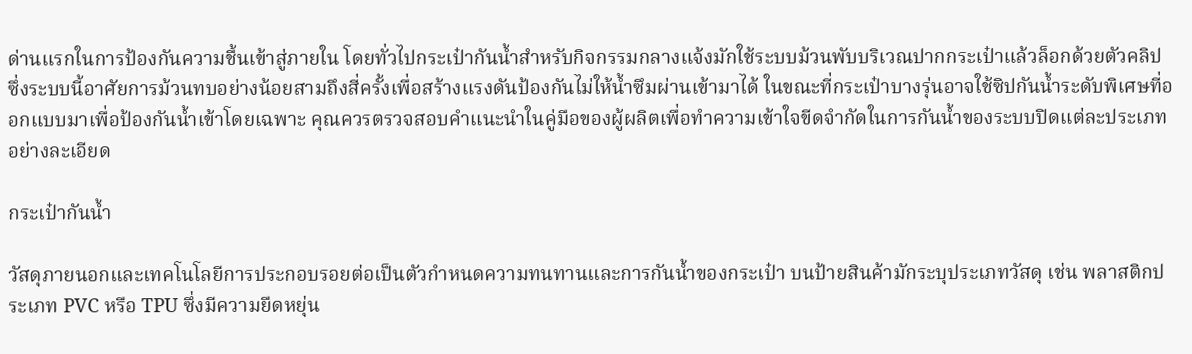ด่านแรกในการป้องกันความชื้นเข้าสู่ภายใน โดยทั่วไปกระเป๋ากันน้ำสำหรับกิจกรรมกลางแจ้งมักใช้ระบบม้วนพับบริเวณปากกระเป๋าแล้วล็อกด้วยตัวคลิป ซึ่งระบบนี้อาศัยการม้วนทบอย่างน้อยสามถึงสี่ครั้งเพื่อสร้างแรงดันป้องกันไม่ให้น้ำซึมผ่านเข้ามาได้ ในขณะที่กระเป๋าบางรุ่นอาจใช้ซิปกันน้ำระดับพิเศษที่ออกแบบมาเพื่อป้องกันน้ำเข้าโดยเฉพาะ คุณควรตรวจสอบคำแนะนำในคู่มือของผู้ผลิตเพื่อทำความเข้าใจขีดจำกัดในการกันน้ำของระบบปิดแต่ละประเภทอย่างละเอียด

กระเป๋ากันน้ำ

วัสดุภายนอกและเทคโนโลยีการประกอบรอยต่อเป็นตัวกำหนดความทนทานและการกันน้ำของกระเป๋า บนป้ายสินค้ามักระบุประเภทวัสดุ เช่น พลาสติกประเภท PVC หรือ TPU ซึ่งมีความยืดหยุ่น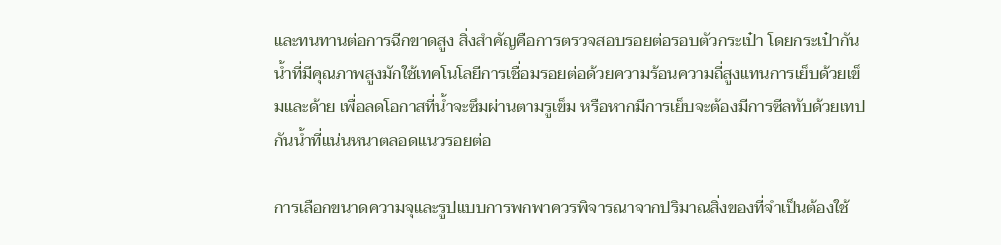และทนทานต่อการฉีกขาดสูง สิ่งสำคัญคือการตรวจสอบรอยต่อรอบตัวกระเป๋า โดยกระเป๋ากันน้ำที่มีคุณภาพสูงมักใช้เทคโนโลยีการเชื่อมรอยต่อด้วยความร้อนความถี่สูงแทนการเย็บด้วยเข็มและด้าย เพื่อลดโอกาสที่น้ำจะซึมผ่านตามรูเข็ม หรือหากมีการเย็บจะต้องมีการซีลทับด้วยเทปกันน้ำที่แน่นหนาตลอดแนวรอยต่อ

การเลือกขนาดความจุและรูปแบบการพกพาควรพิจารณาจากปริมาณสิ่งของที่จำเป็นต้องใช้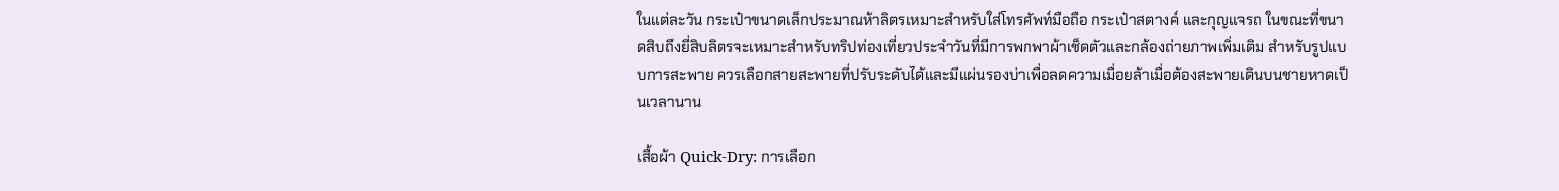ในแต่ละวัน กระเป๋าขนาดเล็กประมาณห้าลิตรเหมาะสำหรับใส่โทรศัพท์มือถือ กระเป๋าสตางค์ และกุญแจรถ ในขณะที่ขนาดสิบถึงยี่สิบลิตรจะเหมาะสำหรับทริปท่องเที่ยวประจำวันที่มีการพกพาผ้าเช็ดตัวและกล้องถ่ายภาพเพิ่มเติม สำหรับรูปแบบการสะพาย ควรเลือกสายสะพายที่ปรับระดับได้และมีแผ่นรองบ่าเพื่อลดความเมื่อยล้าเมื่อต้องสะพายเดินบนชายหาดเป็นเวลานาน

เสื้อผ้า Quick-Dry: การเลือก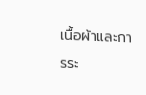เนื้อผ้าและการระ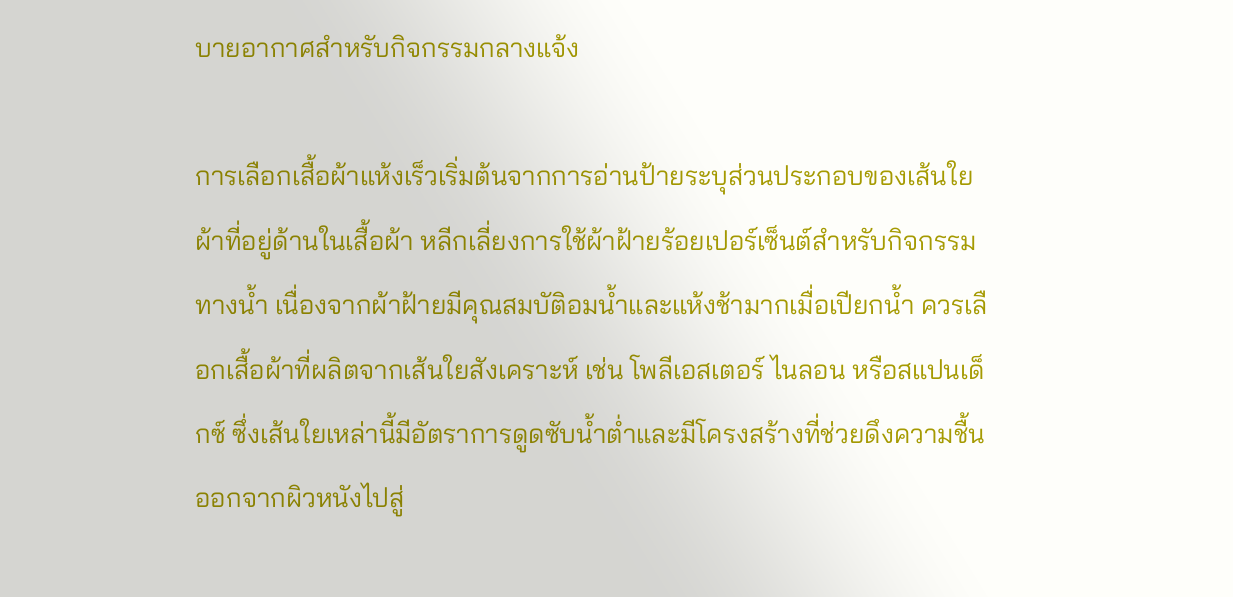บายอากาศสำหรับกิจกรรมกลางแจ้ง

การเลือกเสื้อผ้าแห้งเร็วเริ่มต้นจากการอ่านป้ายระบุส่วนประกอบของเส้นใยผ้าที่อยู่ด้านในเสื้อผ้า หลีกเลี่ยงการใช้ผ้าฝ้ายร้อยเปอร์เซ็นต์สำหรับกิจกรรมทางน้ำ เนื่องจากผ้าฝ้ายมีคุณสมบัติอมน้ำและแห้งช้ามากเมื่อเปียกน้ำ ควรเลือกเสื้อผ้าที่ผลิตจากเส้นใยสังเคราะห์ เช่น โพลีเอสเตอร์ ไนลอน หรือสแปนเด็กซ์ ซึ่งเส้นใยเหล่านี้มีอัตราการดูดซับน้ำต่ำและมีโครงสร้างที่ช่วยดึงความชื้นออกจากผิวหนังไปสู่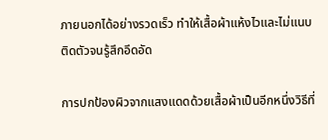ภายนอกได้อย่างรวดเร็ว ทำให้เสื้อผ้าแห้งไวและไม่แนบติดตัวจนรู้สึกอึดอัด

การปกป้องผิวจากแสงแดดด้วยเสื้อผ้าเป็นอีกหนึ่งวิธีที่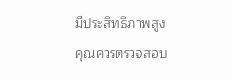มีประสิทธิภาพสูง คุณควรตรวจสอบ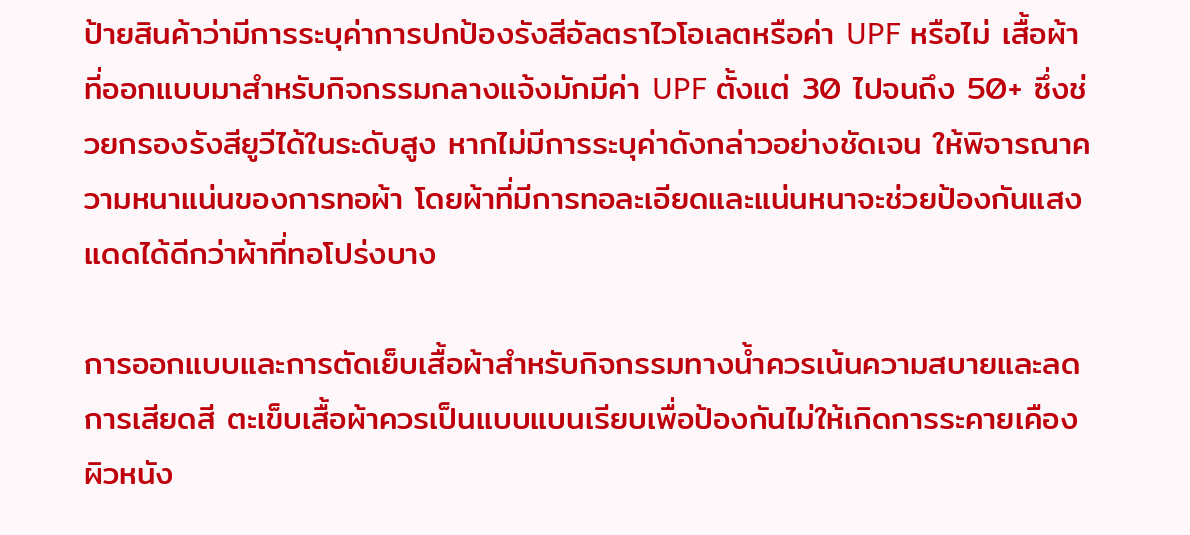ป้ายสินค้าว่ามีการระบุค่าการปกป้องรังสีอัลตราไวโอเลตหรือค่า UPF หรือไม่ เสื้อผ้าที่ออกแบบมาสำหรับกิจกรรมกลางแจ้งมักมีค่า UPF ตั้งแต่ 30 ไปจนถึง 50+ ซึ่งช่วยกรองรังสียูวีได้ในระดับสูง หากไม่มีการระบุค่าดังกล่าวอย่างชัดเจน ให้พิจารณาความหนาแน่นของการทอผ้า โดยผ้าที่มีการทอละเอียดและแน่นหนาจะช่วยป้องกันแสงแดดได้ดีกว่าผ้าที่ทอโปร่งบาง

การออกแบบและการตัดเย็บเสื้อผ้าสำหรับกิจกรรมทางน้ำควรเน้นความสบายและลดการเสียดสี ตะเข็บเสื้อผ้าควรเป็นแบบแบนเรียบเพื่อป้องกันไม่ให้เกิดการระคายเคืองผิวหนัง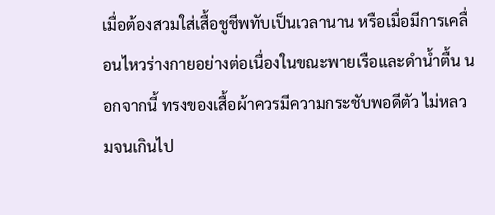เมื่อต้องสวมใส่เสื้อชูชีพทับเป็นเวลานาน หรือเมื่อมีการเคลื่อนไหวร่างกายอย่างต่อเนื่องในขณะพายเรือและดำน้ำตื้น นอกจากนี้ ทรงของเสื้อผ้าควรมีความกระชับพอดีตัว ไม่หลวมจนเกินไป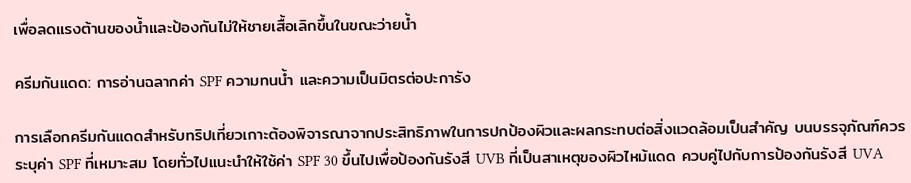เพื่อลดแรงต้านของน้ำและป้องกันไม่ให้ชายเสื้อเลิกขึ้นในขณะว่ายน้ำ

ครีมกันแดด: การอ่านฉลากค่า SPF ความทนน้ำ และความเป็นมิตรต่อปะการัง

การเลือกครีมกันแดดสำหรับทริปเที่ยวเกาะต้องพิจารณาจากประสิทธิภาพในการปกป้องผิวและผลกระทบต่อสิ่งแวดล้อมเป็นสำคัญ บนบรรจุภัณฑ์ควรระบุค่า SPF ที่เหมาะสม โดยทั่วไปแนะนำให้ใช้ค่า SPF 30 ขึ้นไปเพื่อป้องกันรังสี UVB ที่เป็นสาเหตุของผิวไหม้แดด ควบคู่ไปกับการป้องกันรังสี UVA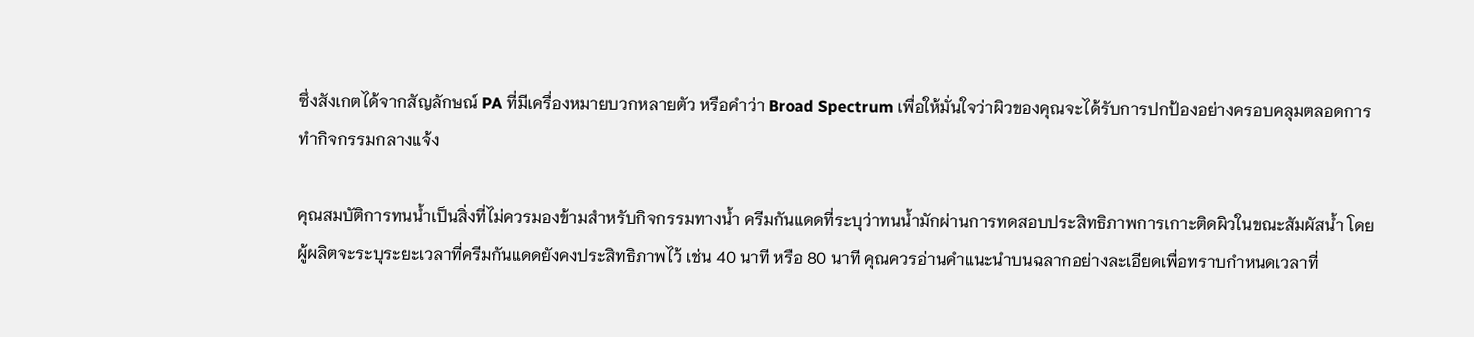ซึ่งสังเกตได้จากสัญลักษณ์ PA ที่มีเครื่องหมายบวกหลายตัว หรือคำว่า Broad Spectrum เพื่อให้มั่นใจว่าผิวของคุณจะได้รับการปกป้องอย่างครอบคลุมตลอดการทำกิจกรรมกลางแจ้ง

คุณสมบัติการทนน้ำเป็นสิ่งที่ไม่ควรมองข้ามสำหรับกิจกรรมทางน้ำ ครีมกันแดดที่ระบุว่าทนน้ำมักผ่านการทดสอบประสิทธิภาพการเกาะติดผิวในขณะสัมผัสน้ำ โดยผู้ผลิตจะระบุระยะเวลาที่ครีมกันแดดยังคงประสิทธิภาพไว้ เช่น 40 นาที หรือ 80 นาที คุณควรอ่านคำแนะนำบนฉลากอย่างละเอียดเพื่อทราบกำหนดเวลาที่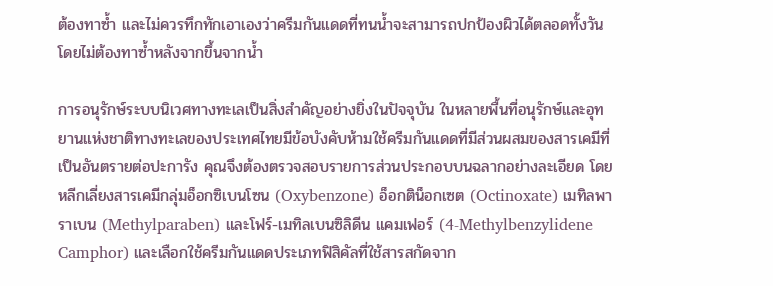ต้องทาซ้ำ และไม่ควรทึกทักเอาเองว่าครีมกันแดดที่ทนน้ำจะสามารถปกป้องผิวได้ตลอดทั้งวันโดยไม่ต้องทาซ้ำหลังจากขึ้นจากน้ำ

การอนุรักษ์ระบบนิเวศทางทะเลเป็นสิ่งสำคัญอย่างยิ่งในปัจจุบัน ในหลายพื้นที่อนุรักษ์และอุทยานแห่งชาติทางทะเลของประเทศไทยมีข้อบังคับห้ามใช้ครีมกันแดดที่มีส่วนผสมของสารเคมีที่เป็นอันตรายต่อปะการัง คุณจึงต้องตรวจสอบรายการส่วนประกอบบนฉลากอย่างละเอียด โดยหลีกเลี่ยงสารเคมีกลุ่มอ็อกซิเบนโซน (Oxybenzone) อ็อกติน็อกเซต (Octinoxate) เมทิลพาราเบน (Methylparaben) และโฟร์-เมทิลเบนซิลิดีน แคมเฟอร์ (4-Methylbenzylidene Camphor) และเลือกใช้ครีมกันแดดประเภทฟิสิคัลที่ใช้สารสกัดจาก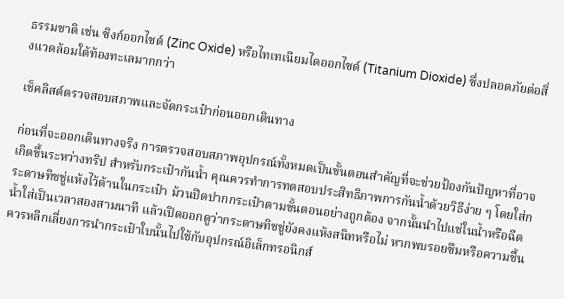ธรรมชาติ เช่น ซิงก์ออกไซด์ (Zinc Oxide) หรือไทเทเนียมไดออกไซด์ (Titanium Dioxide) ซึ่งปลอดภัยต่อสิ่งแวดล้อมใต้ท้องทะเลมากกว่า

เช็คลิสต์ตรวจสอบสภาพและจัดกระเป๋าก่อนออกเดินทาง

ก่อนที่จะออกเดินทางจริง การตรวจสอบสภาพอุปกรณ์ทั้งหมดเป็นขั้นตอนสำคัญที่จะช่วยป้องกันปัญหาที่อาจเกิดขึ้นระหว่างทริป สำหรับกระเป๋ากันน้ำ คุณควรทำการทดสอบประสิทธิภาพการกันน้ำด้วยวิธีง่าย ๆ โดยใส่กระดาษทิชชู่แห้งไว้ด้านในกระเป๋า ม้วนปิดปากกระเป๋าตามขั้นตอนอย่างถูกต้อง จากนั้นนำไปแช่ในน้ำหรือฉีดน้ำใส่เป็นเวลาสองสามนาที แล้วเปิดออกดูว่ากระดาษทิชชู่ยังคงแห้งสนิทหรือไม่ หากพบรอยซึมหรือความชื้น ควรหลีกเลี่ยงการนำกระเป๋าใบนั้นไปใช้กับอุปกรณ์อิเล็กทรอนิกส์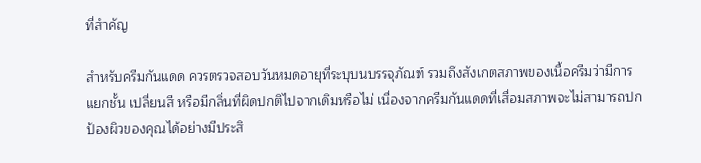ที่สำคัญ

สำหรับครีมกันแดด ควรตรวจสอบวันหมดอายุที่ระบุบนบรรจุภัณฑ์ รวมถึงสังเกตสภาพของเนื้อครีมว่ามีการแยกชั้น เปลี่ยนสี หรือมีกลิ่นที่ผิดปกติไปจากเดิมหรือไม่ เนื่องจากครีมกันแดดที่เสื่อมสภาพจะไม่สามารถปกป้องผิวของคุณได้อย่างมีประสิ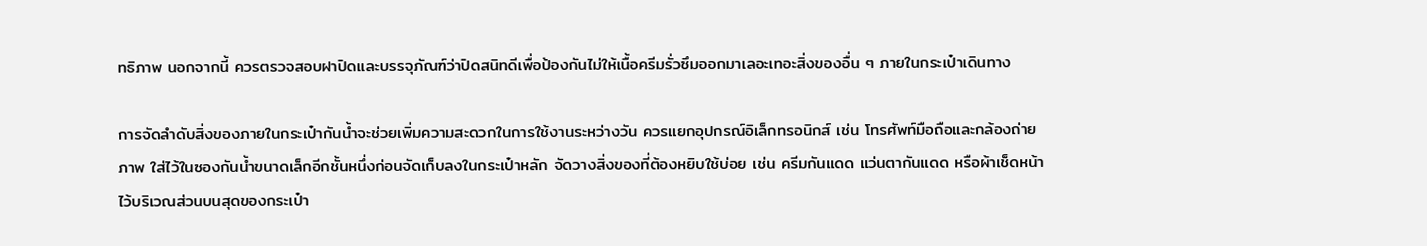ทธิภาพ นอกจากนี้ ควรตรวจสอบฝาปิดและบรรจุภัณฑ์ว่าปิดสนิทดีเพื่อป้องกันไม่ให้เนื้อครีมรั่วซึมออกมาเลอะเทอะสิ่งของอื่น ๆ ภายในกระเป๋าเดินทาง

การจัดลำดับสิ่งของภายในกระเป๋ากันน้ำจะช่วยเพิ่มความสะดวกในการใช้งานระหว่างวัน ควรแยกอุปกรณ์อิเล็กทรอนิกส์ เช่น โทรศัพท์มือถือและกล้องถ่ายภาพ ใส่ไว้ในซองกันน้ำขนาดเล็กอีกชั้นหนึ่งก่อนจัดเก็บลงในกระเป๋าหลัก จัดวางสิ่งของที่ต้องหยิบใช้บ่อย เช่น ครีมกันแดด แว่นตากันแดด หรือผ้าเช็ดหน้าไว้บริเวณส่วนบนสุดของกระเป๋า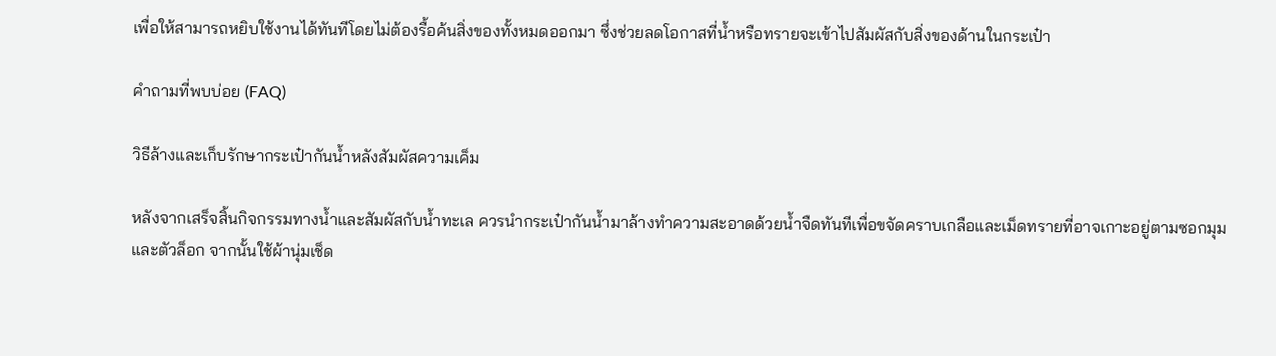เพื่อให้สามารถหยิบใช้งานได้ทันทีโดยไม่ต้องรื้อค้นสิ่งของทั้งหมดออกมา ซึ่งช่วยลดโอกาสที่น้ำหรือทรายจะเข้าไปสัมผัสกับสิ่งของด้านในกระเป๋า

คำถามที่พบบ่อย (FAQ)

วิธีล้างและเก็บรักษากระเป๋ากันน้ำหลังสัมผัสความเค็ม

หลังจากเสร็จสิ้นกิจกรรมทางน้ำและสัมผัสกับน้ำทะเล ควรนำกระเป๋ากันน้ำมาล้างทำความสะอาดด้วยน้ำจืดทันทีเพื่อขจัดคราบเกลือและเม็ดทรายที่อาจเกาะอยู่ตามซอกมุมและตัวล็อก จากนั้นใช้ผ้านุ่มเช็ด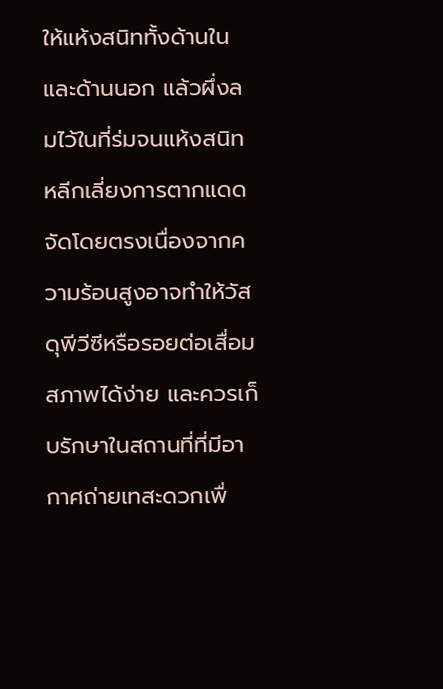ให้แห้งสนิททั้งด้านในและด้านนอก แล้วผึ่งลมไว้ในที่ร่มจนแห้งสนิท หลีกเลี่ยงการตากแดดจัดโดยตรงเนื่องจากความร้อนสูงอาจทำให้วัสดุพีวีซีหรือรอยต่อเสื่อมสภาพได้ง่าย และควรเก็บรักษาในสถานที่ที่มีอากาศถ่ายเทสะดวกเพื่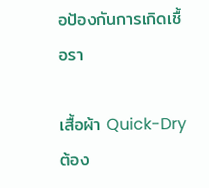อป้องกันการเกิดเชื้อรา

เสื้อผ้า Quick-Dry ต้อง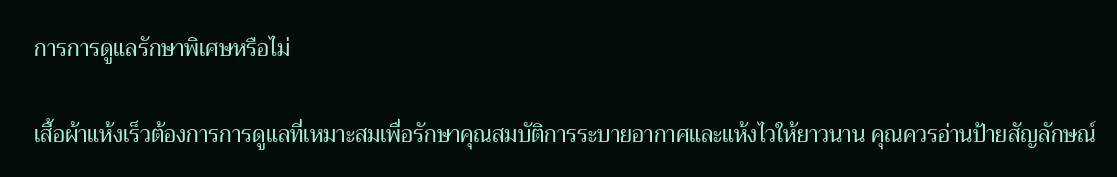การการดูแลรักษาพิเศษหรือไม่

เสื้อผ้าแห้งเร็วต้องการการดูแลที่เหมาะสมเพื่อรักษาคุณสมบัติการระบายอากาศและแห้งไวให้ยาวนาน คุณควรอ่านป้ายสัญลักษณ์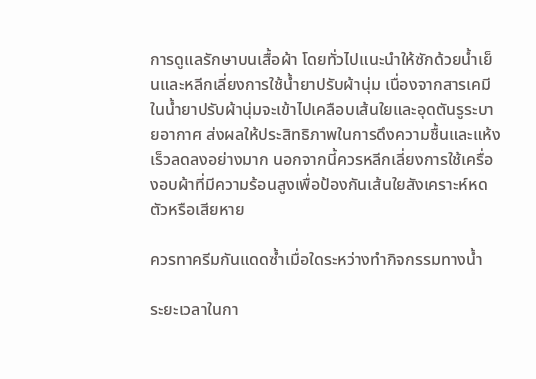การดูแลรักษาบนเสื้อผ้า โดยทั่วไปแนะนำให้ซักด้วยน้ำเย็นและหลีกเลี่ยงการใช้น้ำยาปรับผ้านุ่ม เนื่องจากสารเคมีในน้ำยาปรับผ้านุ่มจะเข้าไปเคลือบเส้นใยและอุดตันรูระบายอากาศ ส่งผลให้ประสิทธิภาพในการดึงความชื้นและแห้งเร็วลดลงอย่างมาก นอกจากนี้ควรหลีกเลี่ยงการใช้เครื่องอบผ้าที่มีความร้อนสูงเพื่อป้องกันเส้นใยสังเคราะห์หดตัวหรือเสียหาย

ควรทาครีมกันแดดซ้ำเมื่อใดระหว่างทำกิจกรรมทางน้ำ

ระยะเวลาในกา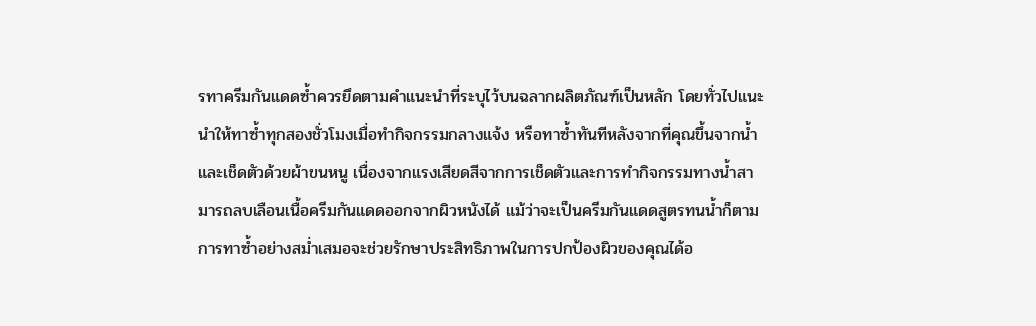รทาครีมกันแดดซ้ำควรยึดตามคำแนะนำที่ระบุไว้บนฉลากผลิตภัณฑ์เป็นหลัก โดยทั่วไปแนะนำให้ทาซ้ำทุกสองชั่วโมงเมื่อทำกิจกรรมกลางแจ้ง หรือทาซ้ำทันทีหลังจากที่คุณขึ้นจากน้ำและเช็ดตัวด้วยผ้าขนหนู เนื่องจากแรงเสียดสีจากการเช็ดตัวและการทำกิจกรรมทางน้ำสามารถลบเลือนเนื้อครีมกันแดดออกจากผิวหนังได้ แม้ว่าจะเป็นครีมกันแดดสูตรทนน้ำก็ตาม การทาซ้ำอย่างสม่ำเสมอจะช่วยรักษาประสิทธิภาพในการปกป้องผิวของคุณได้อ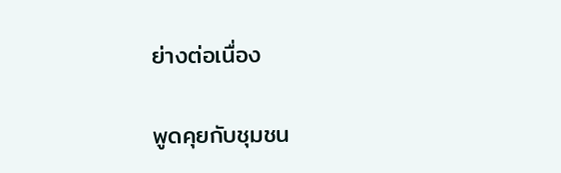ย่างต่อเนื่อง

พูดคุยกับชุมชน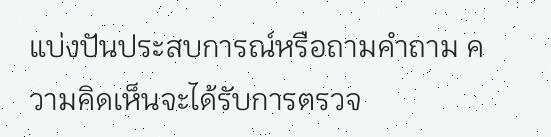แบ่งปันประสบการณ์หรือถามคำถาม ความคิดเห็นจะได้รับการตรวจ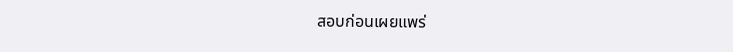สอบก่อนเผยแพร่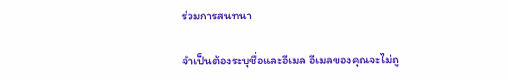ร่วมการสนทนา

จำเป็นต้องระบุชื่อและอีเมล อีเมลของคุณจะไม่ถู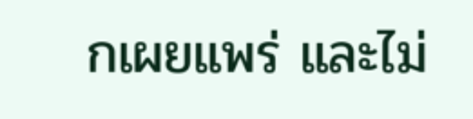กเผยแพร่ และไม่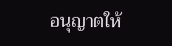อนุญาตให้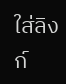ใส่ลิงก์